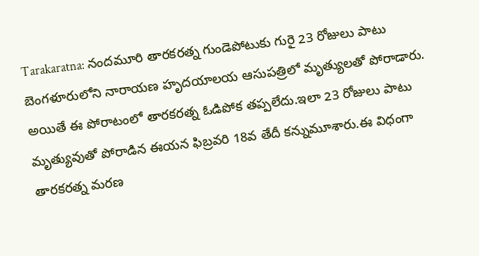Tarakaratna: నందమూరి తారకరత్న గుండెపోటుకు గురై 23 రోజులు పాటు బెంగళూరులోని నారాయణ హృదయాలయ ఆసుపత్రిలో మృత్యులతో పోరాడారు. అయితే ఈ పోరాటంలో తారకరత్న ఓడిపోక తప్పలేదు.ఇలా 23 రోజులు పాటు మృత్యువుతో పోరాడిన ఈయన ఫిబ్రవరి 18వ తేదీ కన్నుమూశారు.ఈ విధంగా తారకరత్న మరణ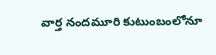వార్త నందమూరి కుటుంబంలోనూ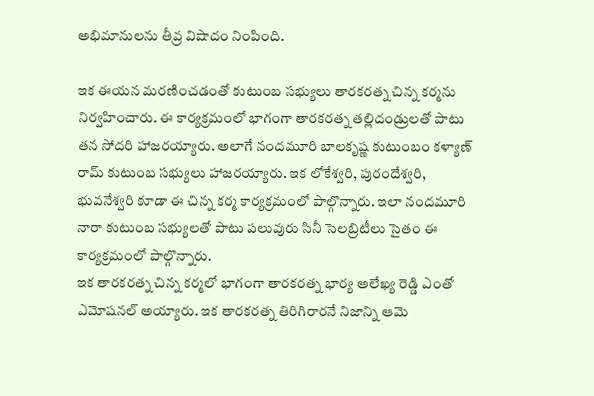అభిమానులను తీవ్ర విషాదం నింపింది.

ఇక ఈయన మరణించడంతో కుటుంబ సభ్యులు తారకరత్న చిన్న కర్మను నిర్వహించారు. ఈ కార్యక్రమంలో భాగంగా తారకరత్న తల్లిదండ్రులతో పాటు తన సోదరి హాజరయ్యారు. అలాగే నందమూరి బాలకృష్ణ కుటుంబం కళ్యాణ్ రామ్ కుటుంబ సభ్యులు హాజరయ్యారు. ఇక లోకేశ్వరి, పురందేశ్వరి, భువనేశ్వరి కూడా ఈ చిన్న కర్మ కార్యక్రమంలో పాల్గొన్నారు. ఇలా నందమూరి నారా కుటుంబ సభ్యులతో పాటు పలువురు సినీ సెలబ్రిటీలు సైతం ఈ కార్యక్రమంలో పాల్గొన్నారు.
ఇక తారకరత్న చిన్న కర్మలో భాగంగా తారకరత్న భార్య అలేఖ్య రెడ్డి ఎంతో ఎమోషనల్ అయ్యారు. ఇక తారకరత్న తిరిగిరారనే నిజాన్ని ఆమె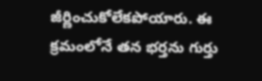జీర్ణించుకోలేకపోయారు. ఈ క్రమంలోనే తన భర్తను గుర్తు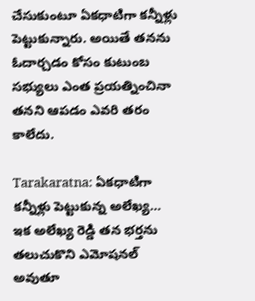చేసుకుంటూ ఏకధాటిగా కన్నీళ్లు పెట్టుకున్నారు. అయితే తనను ఓదార్చడం కోసం కుటుంబ సభ్యులు ఎంత ప్రయత్నించినా తనని ఆపడం ఎవరి తరం కాలేదు.

Tarakaratna: ఏకధాటిగా కన్నీళ్లు పెట్టుకున్న అలేఖ్య…
ఇక అలేఖ్య రెడ్డి తన భర్తను తలుచుకొని ఎమోషనల్ అవుతూ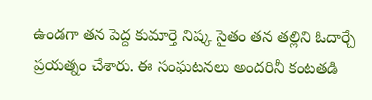ఉండగా తన పెద్ద కుమార్తె నిష్క సైతం తన తల్లిని ఓదార్చే ప్రయత్నం చేశారు. ఈ సంఘటనలు అందరినీ కంటతడి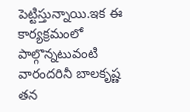పెట్టిస్తున్నాయి.ఇక ఈ కార్యక్రమంలో పాల్గొన్నటువంటి వారందరినీ బాలకృష్ణ తన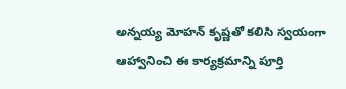అన్నయ్య మోహన్ కృష్ణతో కలిసి స్వయంగా ఆహ్వానించి ఈ కార్యక్రమాన్ని పూర్తి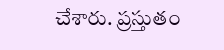చేశారు. ప్రస్తుతం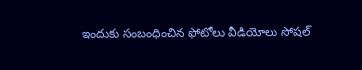ఇందుకు సంబంధించిన ఫోటోలు వీడియోలు సోషల్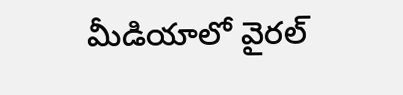మీడియాలో వైరల్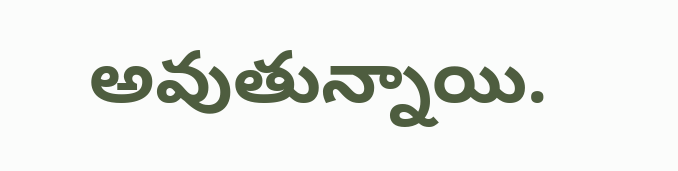అవుతున్నాయి.